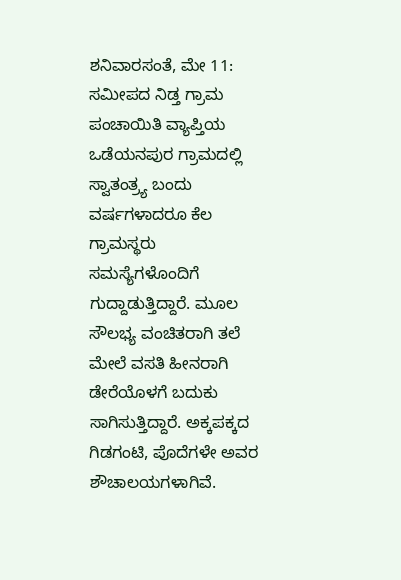ಶನಿವಾರಸಂತೆ, ಮೇ 11: ಸಮೀಪದ ನಿಡ್ತ ಗ್ರಾಮ ಪಂಚಾಯಿತಿ ವ್ಯಾಪ್ತಿಯ ಒಡೆಯನಪುರ ಗ್ರಾಮದಲ್ಲಿ ಸ್ವಾತಂತ್ರ್ಯ ಬಂದು ವರ್ಷಗಳಾದರೂ ಕೆಲ ಗ್ರಾಮಸ್ಥರು ಸಮಸ್ಯೆಗಳೊಂದಿಗೆ ಗುದ್ದಾಡುತ್ತಿದ್ದಾರೆ. ಮೂಲ ಸೌಲಭ್ಯ ವಂಚಿತರಾಗಿ ತಲೆ ಮೇಲೆ ವಸತಿ ಹೀನರಾಗಿ ಡೇರೆಯೊಳಗೆ ಬದುಕು ಸಾಗಿಸುತ್ತಿದ್ದಾರೆ. ಅಕ್ಕಪಕ್ಕದ ಗಿಡಗಂಟಿ, ಪೊದೆಗಳೇ ಅವರ ಶೌಚಾಲಯಗಳಾಗಿವೆ.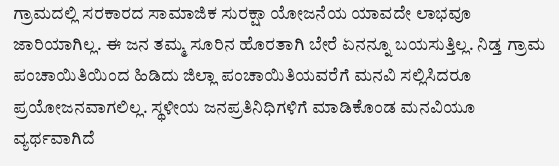ಗ್ರಾಮದಲ್ಲಿ ಸರಕಾರದ ಸಾಮಾಜಿಕ ಸುರಕ್ಷಾ ಯೋಜನೆಯ ಯಾವದೇ ಲಾಭವೂ ಜಾರಿಯಾಗಿಲ್ಲ. ಈ ಜನ ತಮ್ಮ ಸೂರಿನ ಹೊರತಾಗಿ ಬೇರೆ ಏನನ್ನೂ ಬಯಸುತ್ತಿಲ್ಲ. ನಿಡ್ತ ಗ್ರಾಮ ಪಂಚಾಯಿತಿಯಿಂದ ಹಿಡಿದು ಜಿಲ್ಲಾ ಪಂಚಾಯಿತಿಯವರೆಗೆ ಮನವಿ ಸಲ್ಲಿಸಿದರೂ ಪ್ರಯೋಜನವಾಗಲಿಲ್ಲ. ಸ್ಥಳೀಯ ಜನಪ್ರತಿನಿಧಿಗಳಿಗೆ ಮಾಡಿಕೊಂಡ ಮನವಿಯೂ ವ್ಯರ್ಥವಾಗಿದೆ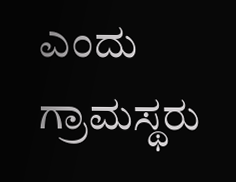ಎಂದು ಗ್ರಾಮಸ್ಥರು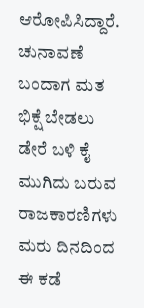ಆರೋಪಿಸಿದ್ದಾರೆ.
ಚುನಾವಣೆ ಬಂದಾಗ ಮತ ಭಿಕ್ಷೆ ಬೇಡಲು ಡೇರೆ ಬಳಿ ಕೈ ಮುಗಿದು ಬರುವ ರಾಜಕಾರಣಿಗಳು ಮರು ದಿನದಿಂದ ಈ ಕಡೆ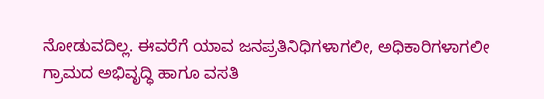ನೋಡುವದಿಲ್ಲ. ಈವರೆಗೆ ಯಾವ ಜನಪ್ರತಿನಿಧಿಗಳಾಗಲೀ, ಅಧಿಕಾರಿಗಳಾಗಲೀ ಗ್ರಾಮದ ಅಭಿವೃದ್ಧಿ ಹಾಗೂ ವಸತಿ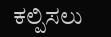ಕಲ್ಪಿಸಲು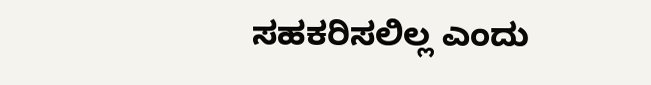ಸಹಕರಿಸಲಿಲ್ಲ ಎಂದು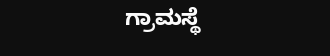ಗ್ರಾಮಸ್ಥೆ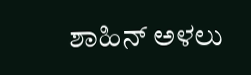ಶಾಹಿನ್ ಅಳಲು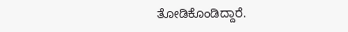ತೋಡಿಕೊಂಡಿದ್ದಾರೆ.